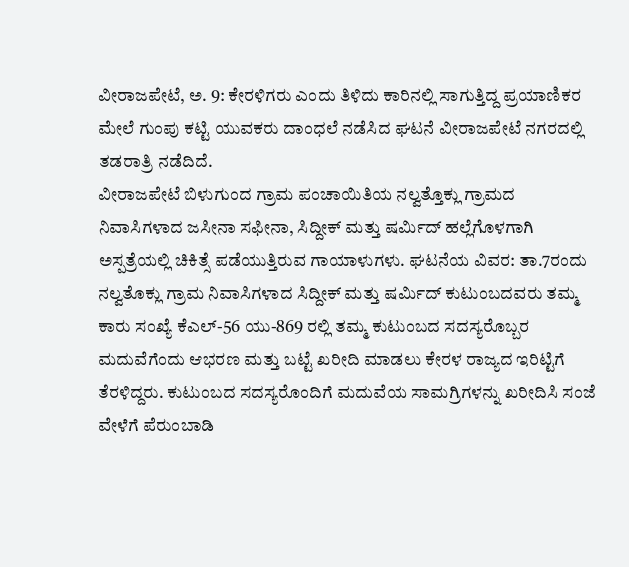ವೀರಾಜಪೇಟೆ, ಅ. 9: ಕೇರಳಿಗರು ಎಂದು ತಿಳಿದು ಕಾರಿನಲ್ಲಿ ಸಾಗುತ್ತಿದ್ದ ಪ್ರಯಾಣಿಕರ ಮೇಲೆ ಗುಂಪು ಕಟ್ಟಿ ಯುವಕರು ದಾಂಧಲೆ ನಡೆಸಿದ ಘಟನೆ ವೀರಾಜಪೇಟೆ ನಗರದಲ್ಲಿ ತಡರಾತ್ರಿ ನಡೆದಿದೆ.
ವೀರಾಜಪೇಟೆ ಬಿಳುಗುಂದ ಗ್ರಾಮ ಪಂಚಾಯಿತಿಯ ನಲ್ವತ್ತೊಕ್ಲು ಗ್ರಾಮದ ನಿವಾಸಿಗಳಾದ ಜಸೀನಾ ಸಫೀನಾ, ಸಿದ್ದೀಕ್ ಮತ್ತು ಷರ್ಮಿದ್ ಹಲ್ಲೆಗೊಳಗಾಗಿ ಅಸ್ಪತ್ರೆಯಲ್ಲಿ ಚಿಕಿತ್ಸೆ ಪಡೆಯುತ್ತಿರುವ ಗಾಯಾಳುಗಳು. ಘಟನೆಯ ವಿವರ: ತಾ.7ರಂದು ನಲ್ವತೊಕ್ಲು ಗ್ರಾಮ ನಿವಾಸಿಗಳಾದ ಸಿದ್ದೀಕ್ ಮತ್ತು ಷರ್ಮಿದ್ ಕುಟುಂಬದವರು ತಮ್ಮ ಕಾರು ಸಂಖ್ಯೆ ಕೆಎಲ್-56 ಯು-869 ರಲ್ಲಿ ತಮ್ಮ ಕುಟುಂಬದ ಸದಸ್ಯರೊಬ್ಬರ ಮದುವೆಗೆಂದು ಆಭರಣ ಮತ್ತು ಬಟ್ಟೆ ಖರೀದಿ ಮಾಡಲು ಕೇರಳ ರಾಜ್ಯದ ಇರಿಟ್ಟಿಗೆ ತೆರಳಿದ್ದರು. ಕುಟುಂಬದ ಸದಸ್ಯರೊಂದಿಗೆ ಮದುವೆಯ ಸಾಮಗ್ರಿಗಳನ್ನು ಖರೀದಿಸಿ ಸಂಜೆ ವೇಳೆಗೆ ಪೆರುಂಬಾಡಿ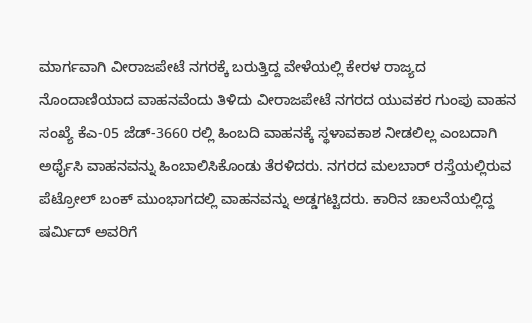ಮಾರ್ಗವಾಗಿ ವೀರಾಜಪೇಟೆ ನಗರಕ್ಕೆ ಬರುತ್ತಿದ್ದ ವೇಳೆಯಲ್ಲಿ ಕೇರಳ ರಾಜ್ಯದ ನೊಂದಾಣಿಯಾದ ವಾಹನವೆಂದು ತಿಳಿದು ವೀರಾಜಪೇಟೆ ನಗರದ ಯುವಕರ ಗುಂಪು ವಾಹನ ಸಂಖ್ಯೆ ಕೆಎ-05 ಜೆಡ್-3660 ರಲ್ಲಿ ಹಿಂಬದಿ ವಾಹನಕ್ಕೆ ಸ್ಥಳಾವಕಾಶ ನೀಡಲಿಲ್ಲ ಎಂಬದಾಗಿ ಅರ್ಥೈಸಿ ವಾಹನವನ್ನು ಹಿಂಬಾಲಿಸಿಕೊಂಡು ತೆರಳಿದರು. ನಗರದ ಮಲಬಾರ್ ರಸ್ತೆಯಲ್ಲಿರುವ ಪೆಟ್ರೋಲ್ ಬಂಕ್ ಮುಂಭಾಗದಲ್ಲಿ ವಾಹನವನ್ನು ಅಡ್ಡಗಟ್ಟಿದರು. ಕಾರಿನ ಚಾಲನೆಯಲ್ಲಿದ್ದ ಷರ್ಮಿದ್ ಅವರಿಗೆ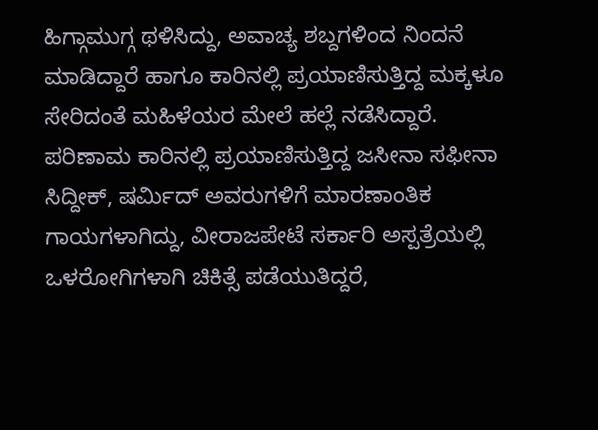ಹಿಗ್ಗಾಮುಗ್ಗ ಥಳಿಸಿದ್ದು, ಅವಾಚ್ಯ ಶಬ್ದಗಳಿಂದ ನಿಂದನೆ ಮಾಡಿದ್ದಾರೆ ಹಾಗೂ ಕಾರಿನಲ್ಲಿ ಪ್ರಯಾಣಿಸುತ್ತಿದ್ದ ಮಕ್ಕಳೂ ಸೇರಿದಂತೆ ಮಹಿಳೆಯರ ಮೇಲೆ ಹಲ್ಲೆ ನಡೆಸಿದ್ದಾರೆ. ಪರಿಣಾಮ ಕಾರಿನಲ್ಲಿ ಪ್ರಯಾಣಿಸುತ್ತಿದ್ದ ಜಸೀನಾ ಸಫೀನಾ ಸಿದ್ದೀಕ್, ಷರ್ಮಿದ್ ಅವರುಗಳಿಗೆ ಮಾರಣಾಂತಿಕ ಗಾಯಗಳಾಗಿದ್ದು, ವೀರಾಜಪೇಟೆ ಸರ್ಕಾರಿ ಅಸ್ಪತ್ರೆಯಲ್ಲಿ ಒಳರೋಗಿಗಳಾಗಿ ಚಿಕಿತ್ಸೆ ಪಡೆಯುತಿದ್ದರೆ,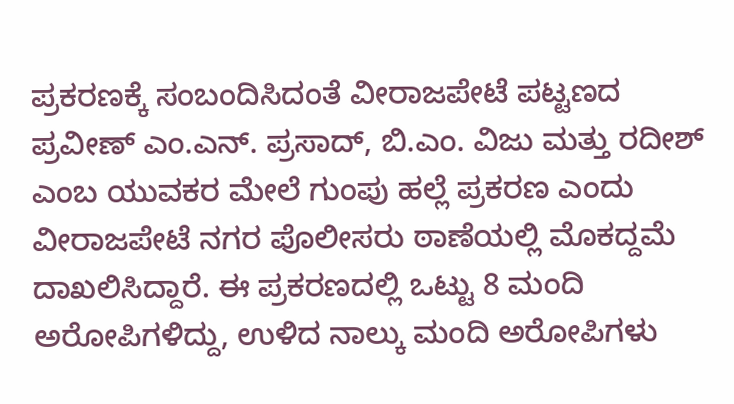ಪ್ರಕರಣಕ್ಕೆ ಸಂಬಂದಿಸಿದಂತೆ ವೀರಾಜಪೇಟೆ ಪಟ್ಟಣದ ಪ್ರವೀಣ್ ಎಂ.ಎನ್. ಪ್ರಸಾದ್, ಬಿ.ಎಂ. ವಿಜು ಮತ್ತು ರದೀಶ್ ಎಂಬ ಯುವಕರ ಮೇಲೆ ಗುಂಪು ಹಲ್ಲೆ ಪ್ರಕರಣ ಎಂದು ವೀರಾಜಪೇಟೆ ನಗರ ಪೊಲೀಸರು ಠಾಣೆಯಲ್ಲಿ ಮೊಕದ್ದಮೆ ದಾಖಲಿಸಿದ್ದಾರೆ. ಈ ಪ್ರಕರಣದಲ್ಲಿ ಒಟ್ಟು 8 ಮಂದಿ ಅರೋಪಿಗಳಿದ್ದು, ಉಳಿದ ನಾಲ್ಕು ಮಂದಿ ಅರೋಪಿಗಳು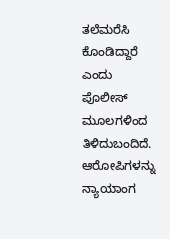ತಲೆಮರೆಸಿ ಕೊಂಡಿದ್ದಾರೆ ಎಂದು ಪೊಲೀಸ್ ಮೂಲಗಳಿಂದ ತಿಳಿದುಬಂದಿದೆ. ಆರೋಪಿಗಳನ್ನು ನ್ಯಾಯಾಂಗ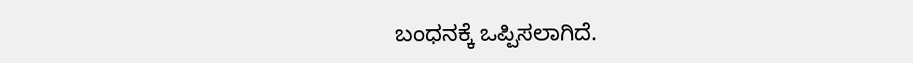ಬಂಧನಕ್ಕೆ ಒಪ್ಪಿಸಲಾಗಿದೆ.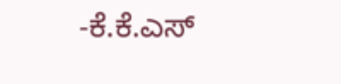-ಕೆ.ಕೆ.ಎಸ್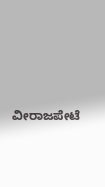ವೀರಾಜಪೇಟೆ